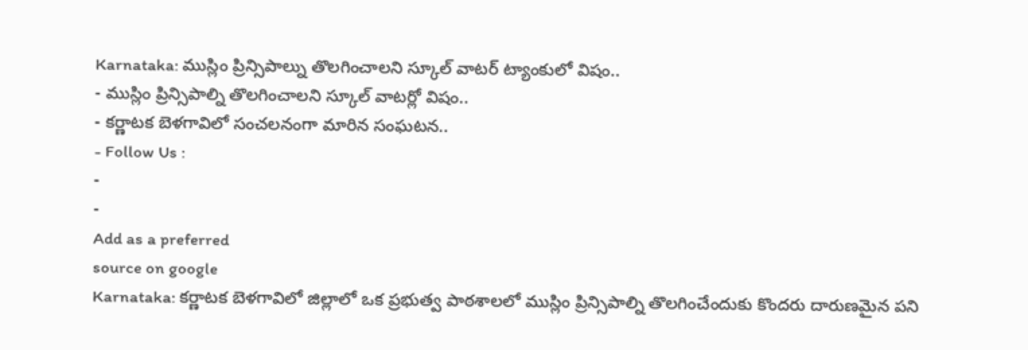Karnataka: ముస్లిం ప్రిన్సిపాల్ను తొలగించాలని స్కూల్ వాటర్ ట్యాంకులో విషం..
- ముస్లిం ప్రిన్సిపాల్ని తొలగించాలని స్కూల్ వాటర్లో విషం..
- కర్ణాటక బెళగావిలో సంచలనంగా మారిన సంఘటన..
- Follow Us :
-
-
Add as a preferred
source on google
Karnataka: కర్ణాటక బెళగావిలో జిల్లాలో ఒక ప్రభుత్వ పాఠశాలలో ముస్లిం ప్రిన్సిపాల్ని తొలగించేందుకు కొందరు దారుణమైన పని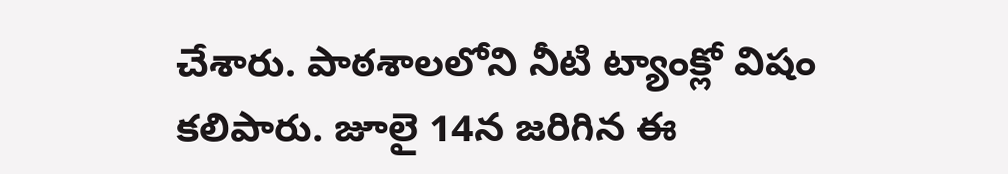చేశారు. పాఠశాలలోని నీటి ట్యాంక్లో విషం కలిపారు. జూలై 14న జరిగిన ఈ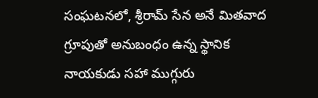సంఘటనలో, శ్రీరామ్ సేన అనే మితవాద గ్రూపుతో అనుబంధం ఉన్న స్థానిక నాయకుడు సహా ముగ్గురు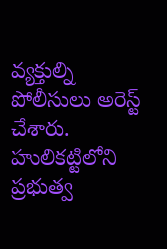వ్యక్తుల్ని పోలీసులు అరెస్ట్ చేశారు. హులికట్టిలోని ప్రభుత్వ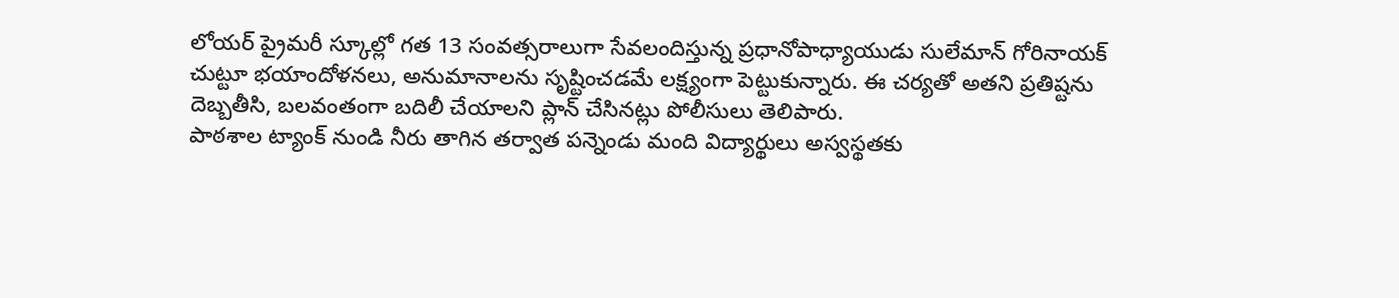లోయర్ ప్రైమరీ స్కూల్లో గత 13 సంవత్సరాలుగా సేవలందిస్తున్న ప్రధానోపాధ్యాయుడు సులేమాన్ గోరినాయక్ చుట్టూ భయాందోళనలు, అనుమానాలను సృష్టించడమే లక్ష్యంగా పెట్టుకున్నారు. ఈ చర్యతో అతని ప్రతిష్టను దెబ్బతీసి, బలవంతంగా బదిలీ చేయాలని ప్లాన్ చేసినట్లు పోలీసులు తెలిపారు.
పాఠశాల ట్యాంక్ నుండి నీరు తాగిన తర్వాత పన్నెండు మంది విద్యార్థులు అస్వస్థతకు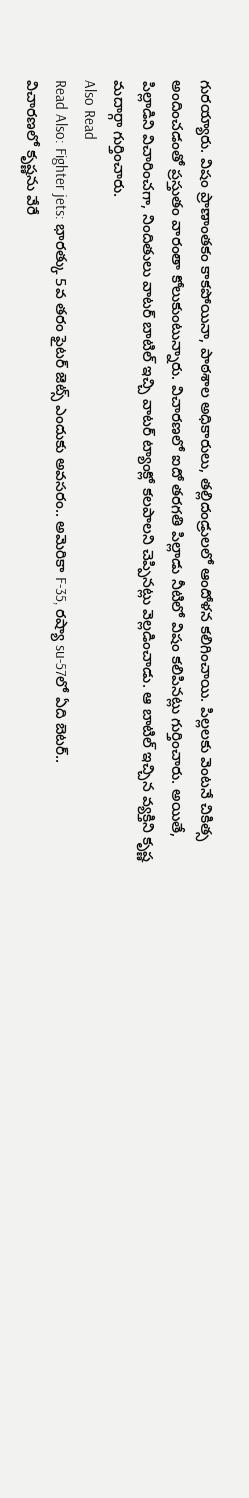గురయ్యారు. విషం ప్రాణాంతకం కాకపోయినా, పాఠశాల అధికారులు, తల్లిదండ్రులలో ఆందోళన కలిగించాయి. పిల్లలకు వెంటనే చికిత్స అందించడంతో ప్రస్తుతం వారంతా కోలుకుంటున్నారు. విచారణలో ఐదో తరగతి పిల్లాడు నీటిలో విషం కలిపినట్లు గుర్తించారు. అయితే, పిల్లాడిని విచారించగా, నిందితులు వాటర్ బాటిల్ ఇచ్చి వాటర్ ట్యాంక్లో కలపాలని చెప్పినట్లు వెల్లడించాడు. ఆ బాటిల్ ఇచ్చిన వ్యక్తిని కృష్ణ మదార్గా గుర్తించారు.
Also Read
Read Also: Fighter jets: భారత్కు 5వ తరం ఫైటర్ జెట్స్ ఎందుకు అవసరం.. అమెరికా F-35, రష్యా su-57లో ఏది బెటర్..
విచారణలో కృష్ణను వేరే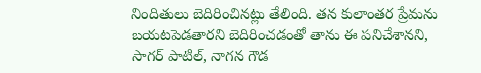నిందితులు బెదిరించినట్లు తేలింది. తన కులాంతర ప్రేమను బయటపెడతారని బెదిరించడంతో తాను ఈ పనిచేశానని, సాగర్ పాటిల్, నాగన గౌడ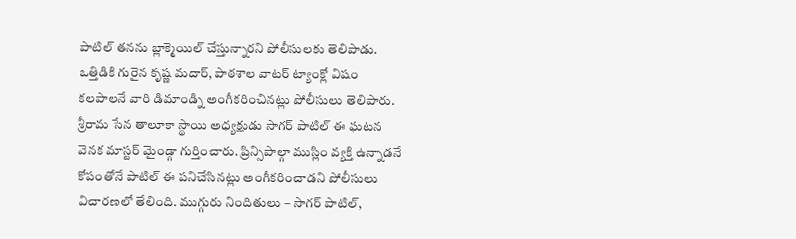పాటిల్ తనను బ్లాక్మెయిల్ చేస్తున్నారని పోలీసులకు తెలిపాడు. ఒత్తిడికి గురైన కృష్ణ మదార్, పాఠశాల వాటర్ ట్యాంక్లో విషం కలపాలనే వారి డిమాండ్ని అంగీకరించినట్లు పోలీసులు తెలిపారు. శ్రీరామ సేన తాలూకా స్థాయి అధ్యక్షుడు సాగర్ పాటిల్ ఈ ఘటన వెనక మాస్టర్ మైండ్గా గుర్తించారు. ప్రిన్సిపాల్గా ముస్లిం వ్యక్తి ఉన్నాడనే కోపంతోనే పాటిల్ ఈ పనిచేసినట్లు అంగీకరించాడని పోలీసులు విచారణలో తేలింది. ముగ్గురు నిందితులు – సాగర్ పాటిల్,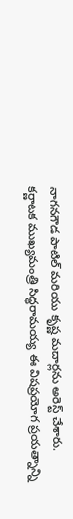నాగనగౌడ పాటిల్ మరియు కృష్ణ మదార్లను అరెస్ట్ చేశారు.
కర్ణాటక ముఖ్యమంత్రి సిద్ధరామయ్య ఈ విషప్రయోగ ప్రయత్నాన్ని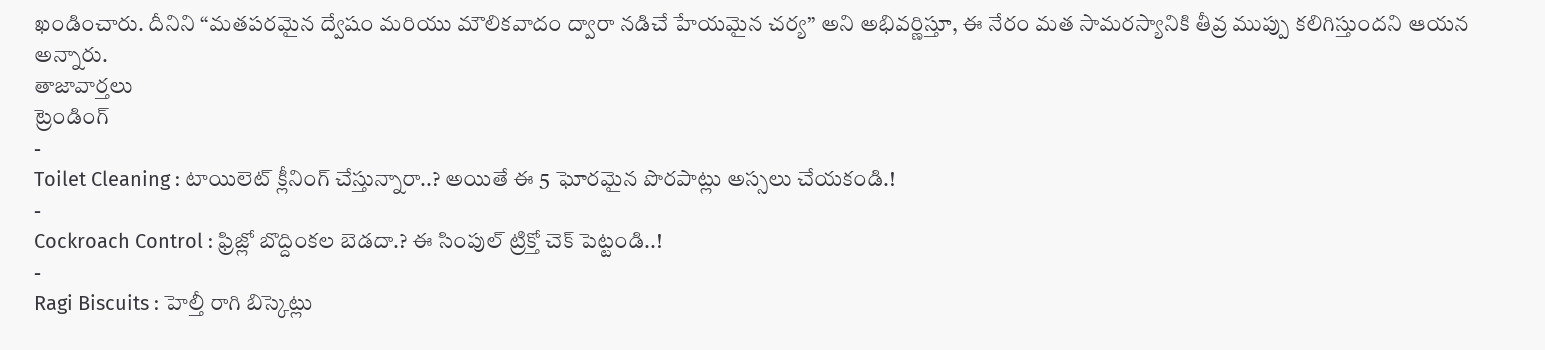ఖండించారు. దీనిని “మతపరమైన ద్వేషం మరియు మౌలికవాదం ద్వారా నడిచే హేయమైన చర్య” అని అభివర్ణిస్తూ, ఈ నేరం మత సామరస్యానికి తీవ్ర ముప్పు కలిగిస్తుందని ఆయన అన్నారు.
తాజావార్తలు
ట్రెండింగ్
-
Toilet Cleaning : టాయిలెట్ క్లీనింగ్ చేస్తున్నారా..? అయితే ఈ 5 ఘోరమైన పొరపాట్లు అస్సలు చేయకండి.!
-
Cockroach Control : ఫ్రిజ్లో బొద్దింకల బెడదా.? ఈ సింపుల్ ట్రిక్తో చెక్ పెట్టండి..!
-
Ragi Biscuits : హెల్తీ రాగి బిస్కెట్లు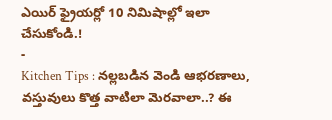ఎయిర్ ఫ్రైయర్లో 10 నిమిషాల్లో ఇలా చేసుకోండి.!
-
Kitchen Tips : నల్లబడిన వెండి ఆభరణాలు, వస్తువులు కొత్త వాటిలా మెరవాలా..? ఈ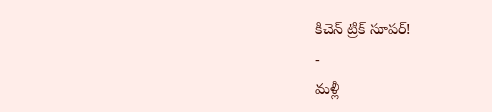కిచెన్ ట్రిక్ సూపర్!
-
మళ్లీ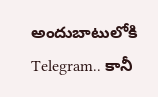అందుబాటులోకి Telegram.. కానీ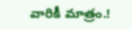వారికీ మాత్రం.!